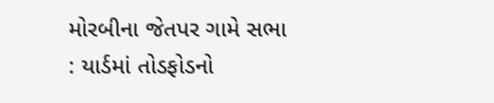મોરબીના જેતપર ગામે સભા : યાર્ડમાં તોડફોડનો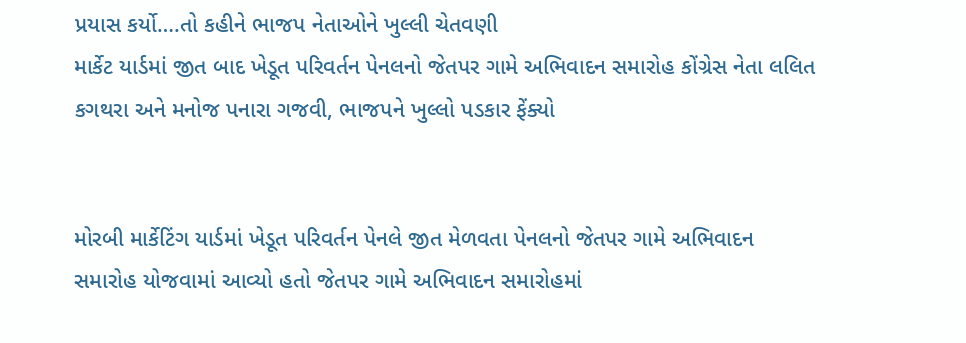પ્રયાસ કર્યો….તો કહીને ભાજપ નેતાઓને ખુલ્લી ચેતવણી
માર્કેટ યાર્ડમાં જીત બાદ ખેડૂત પરિવર્તન પેનલનો જેતપર ગામે અભિવાદન સમારોહ કોંગ્રેસ નેતા લલિત કગથરા અને મનોજ પનારા ગજવી, ભાજપને ખુલ્લો પડકાર ફેંક્યો


મોરબી માર્કેટિંગ યાર્ડમાં ખેડૂત પરિવર્તન પેનલે જીત મેળવતા પેનલનો જેતપર ગામે અભિવાદન સમારોહ યોજવામાં આવ્યો હતો જેતપર ગામે અભિવાદન સમારોહમાં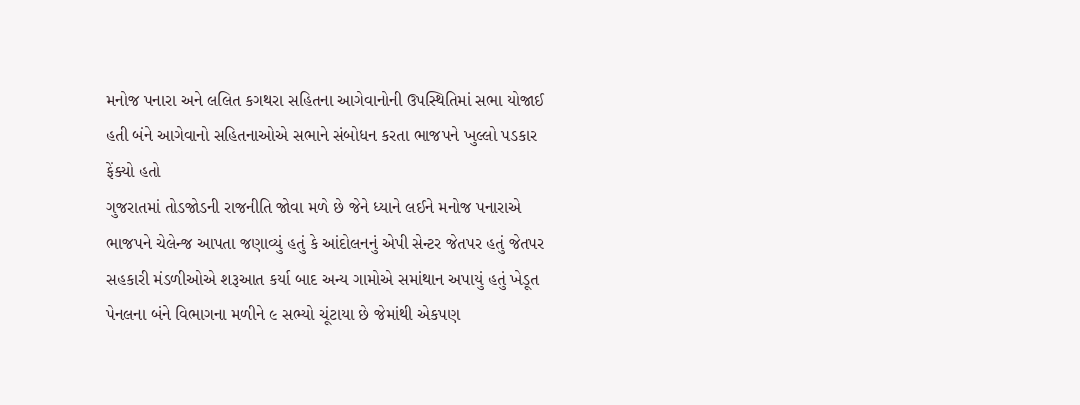મનોજ પનારા અને લલિત કગથરા સહિતના આગેવાનોની ઉપસ્થિતિમાં સભા યોજાઈ હતી બંને આગેવાનો સહિતનાઓએ સભાને સંબોધન કરતા ભાજપને ખુલ્લો પડકાર ફેંક્યો હતો
ગુજરાતમાં તોડજોડની રાજનીતિ જોવા મળે છે જેને ધ્યાને લઈને મનોજ પનારાએ ભાજપને ચેલેન્જ આપતા જણાવ્યું હતું કે આંદોલનનું એપી સેન્ટર જેતપર હતું જેતપર સહકારી મંડળીઓએ શરૂઆત કર્યા બાદ અન્ય ગામોએ સમાંથાન અપાયું હતું ખેડૂત પેનલના બંને વિભાગના મળીને ૯ સભ્યો ચૂંટાયા છે જેમાંથી એકપણ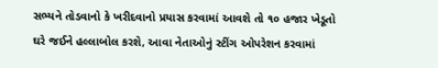સભ્યને તોડવાનો કે ખરીદવાનો પ્રયાસ કરવામાં આવશે તો ૧૦ હજાર ખેડૂતો ઘરે જઈને હલ્લાબોલ કરશે, આવા નેતાઓનું સ્ટીંગ ઓપરેશન કરવામાં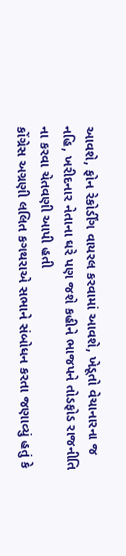આવશે, ફોન રેકોર્ડીંગ વાયરલ કરવામાં આવશે, ખેડૂતો વેચાનારના જ નહિ, ખરીદનાર નેતાના ઘરે પણ જશે કહીને ભાજપને તોડફોડ રાજનીતિ ના કરવા ચેતવણી આપી હતી
કોંગ્રેસ અગ્રણી લલિત કગથરાએ સભાને સંબોધન કરતા જણાવ્યું હતું કે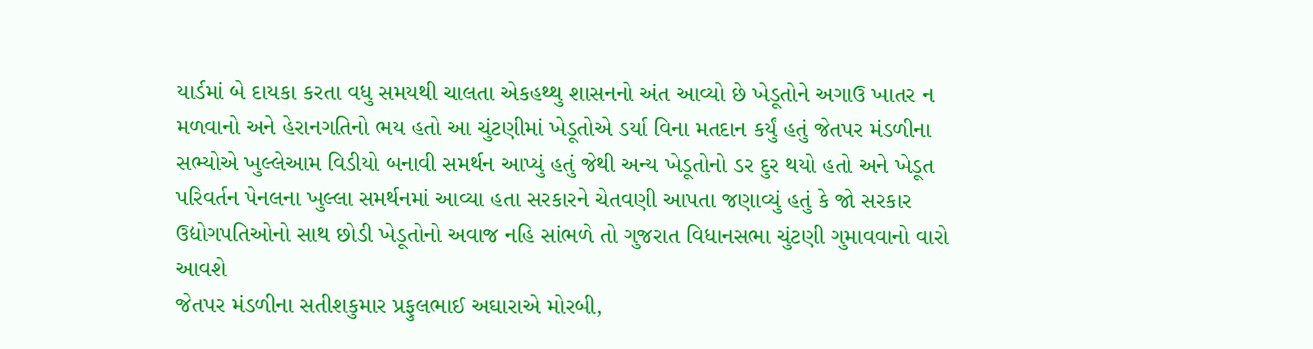યાર્ડમાં બે દાયકા કરતા વધુ સમયથી ચાલતા એકહથ્થુ શાસનનો અંત આવ્યો છે ખેડૂતોને અગાઉ ખાતર ન મળવાનો અને હેરાનગતિનો ભય હતો આ ચુંટણીમાં ખેડૂતોએ ડર્યા વિના મતદાન કર્યું હતું જેતપર મંડળીના સભ્યોએ ખુલ્લેઆમ વિડીયો બનાવી સમર્થન આપ્યું હતું જેથી અન્ય ખેડૂતોનો ડર દુર થયો હતો અને ખેડૂત પરિવર્તન પેનલના ખુલ્લા સમર્થનમાં આવ્યા હતા સરકારને ચેતવણી આપતા જણાવ્યું હતું કે જો સરકાર ઉદ્યોગપતિઓનો સાથ છોડી ખેડૂતોનો અવાજ નહિ સાંભળે તો ગુજરાત વિધાનસભા ચુંટણી ગુમાવવાનો વારો આવશે
જેતપર મંડળીના સતીશકુમાર પ્રફુલભાઈ અઘારાએ મોરબી,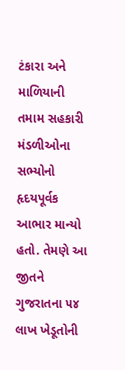ટંકારા અને માળિયાની તમામ સહકારી મંડળીઓના સભ્યોનો હૃદયપૂર્વક આભાર માન્યો હતો. તેમણે આ જીતને ગુજરાતના ૫૪ લાખ ખેડૂતોની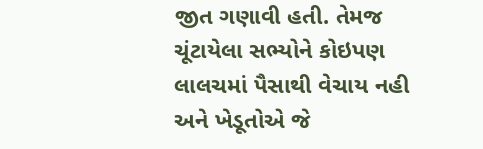જીત ગણાવી હતી. તેમજ ચૂંટાયેલા સભ્યોને કોઇપણ લાલચમાં પૈસાથી વેચાય નહી અને ખેડૂતોએ જે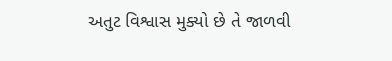અતુટ વિશ્વાસ મુક્યો છે તે જાળવી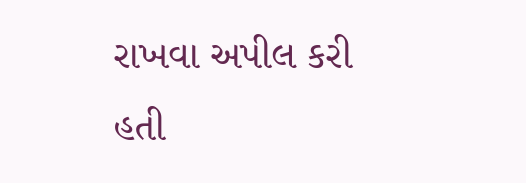રાખવા અપીલ કરી હતી